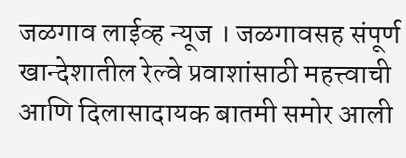जळगाव लाईव्ह न्यूज । जळगावसह संपूर्ण खान्देशातील रेल्वे प्रवाशांसाठी महत्त्वाची आणि दिलासादायक बातमी समोर आली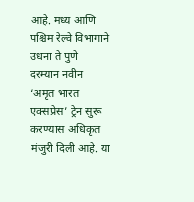आहे. मध्य आणि पश्चिम रेल्वे विभागाने उधना ते पुणे दरम्यान नवीन ‘अमृत भारत एक्सप्रेस’ ट्रेन सुरू करण्यास अधिकृत मंजुरी दिली आहे. या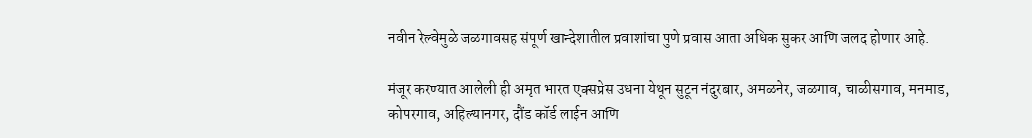नवीन रेल्वेमुळे जळगावसह संपूर्ण खान्देशातील प्रवाशांचा पुणे प्रवास आता अधिक सुकर आणि जलद होणार आहे.

मंजूर करण्यात आलेली ही अमृत भारत एक्सप्रेस उधना येथून सुटून नंदुरबार, अमळनेर, जळगाव, चाळीसगाव, मनमाड, कोपरगाव, अहिल्यानगर, दौंड कॉर्ड लाईन आणि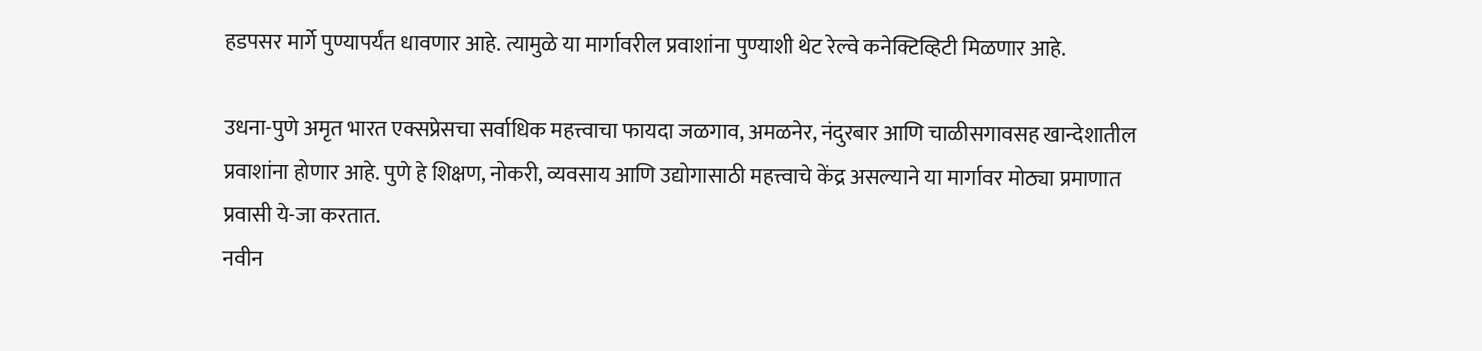हडपसर मार्गे पुण्यापर्यंत धावणार आहे. त्यामुळे या मार्गावरील प्रवाशांना पुण्याशी थेट रेल्वे कनेक्टिव्हिटी मिळणार आहे.

उधना-पुणे अमृत भारत एक्सप्रेसचा सर्वाधिक महत्त्वाचा फायदा जळगाव, अमळनेर, नंदुरबार आणि चाळीसगावसह खान्देशातील प्रवाशांना होणार आहे. पुणे हे शिक्षण, नोकरी, व्यवसाय आणि उद्योगासाठी महत्त्वाचे केंद्र असल्याने या मार्गावर मोठ्या प्रमाणात प्रवासी ये-जा करतात.
नवीन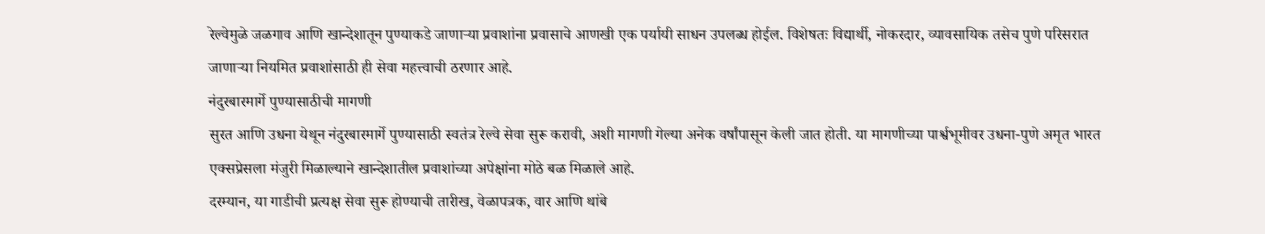रेल्वेमुळे जळगाव आणि खान्देशातून पुण्याकडे जाणाऱ्या प्रवाशांना प्रवासाचे आणखी एक पर्यायी साधन उपलब्ध होईल. विशेषतः विद्यार्थी, नोकरदार, व्यावसायिक तसेच पुणे परिसरात जाणाऱ्या नियमित प्रवाशांसाठी ही सेवा महत्त्वाची ठरणार आहे.
नंदुरबारमार्गे पुण्यासाठीची मागणी
सुरत आणि उधना येथून नंदुरबारमार्गे पुण्यासाठी स्वतंत्र रेल्वे सेवा सुरू करावी, अशी मागणी गेल्या अनेक वर्षांपासून केली जात होती. या मागणीच्या पार्श्वभूमीवर उधना-पुणे अमृत भारत एक्सप्रेसला मंजुरी मिळाल्याने खान्देशातील प्रवाशांच्या अपेक्षांना मोठे बळ मिळाले आहे.
दरम्यान, या गाडीची प्रत्यक्ष सेवा सुरू होण्याची तारीख, वेळापत्रक, वार आणि थांबे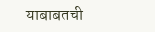याबाबतची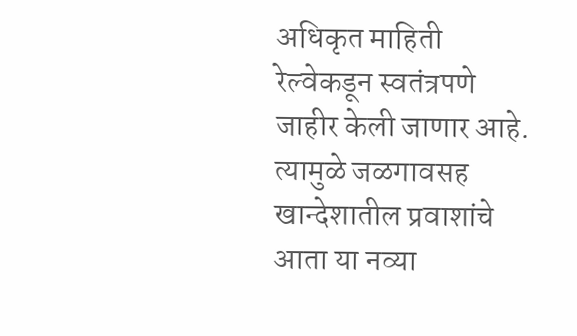अधिकृत माहिती रेल्वेकडून स्वतंत्रपणे जाहीर केली जाणार आहे. त्यामुळे जळगावसह खान्देशातील प्रवाशांचे आता या नव्या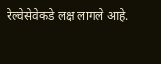रेल्वेसेवेकडे लक्ष लागले आहे.